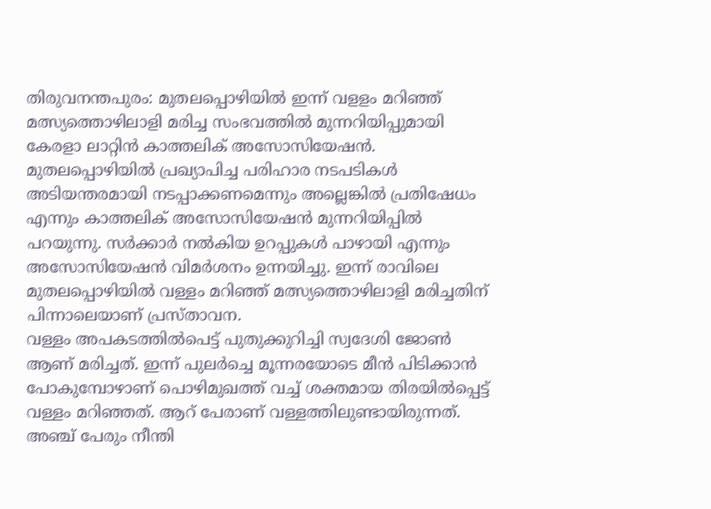തിരുവനന്തപുരം: മുതലപ്പൊഴിയിൽ ഇന്ന് വളളം മറിഞ്ഞ് മത്സ്യത്തൊഴിലാളി മരിച്ച സംഭവത്തിൽ മുന്നറിയിപ്പുമായി കേരളാ ലാറ്റിൻ കാത്തലിക് അസോസിയേഷൻ. മുതലപ്പൊഴിയിൽ പ്രഖ്യാപിച്ച പരിഹാര നടപടികൾ അടിയന്തരമായി നടപ്പാക്കണമെന്നും അല്ലെങ്കിൽ പ്രതിഷേധം എന്നും കാത്തലിക് അസോസിയേഷൻ മുന്നറിയിപ്പിൽ പറയുന്നു. സർക്കാർ നൽകിയ ഉറപ്പുകൾ പാഴായി എന്നും അസോസിയേഷൻ വിമർശനം ഉന്നയിച്ചു. ഇന്ന് രാവിലെ മുതലപ്പൊഴിയിൽ വള്ളം മറിഞ്ഞ് മത്സ്യത്തൊഴിലാളി മരിച്ചതിന് പിന്നാലെയാണ് പ്രസ്താവന.
വള്ളം അപകടത്തിൽപെട്ട് പുതുക്കുറിച്ചി സ്വദേശി ജോൺ ആണ് മരിച്ചത്. ഇന്ന് പുലർച്ചെ മൂന്നരയോടെ മീൻ പിടിക്കാൻ പോകുമ്പോഴാണ് പൊഴിമുഖത്ത് വച്ച് ശക്തമായ തിരയിൽപ്പെട്ട് വള്ളം മറിഞ്ഞത്. ആറ് പേരാണ് വള്ളത്തിലുണ്ടായിരുന്നത്. അഞ്ച് പേരും നീന്തി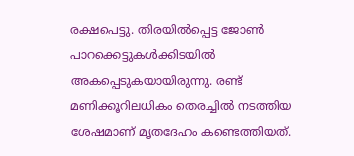രക്ഷപെട്ടു. തിരയിൽപ്പെട്ട ജോൺ പാറക്കെട്ടുകൾക്കിടയിൽ അകപ്പെടുകയായിരുന്നു. രണ്ട് മണിക്കൂറിലധികം തെരച്ചിൽ നടത്തിയ ശേഷമാണ് മൃതദേഹം കണ്ടെത്തിയത്.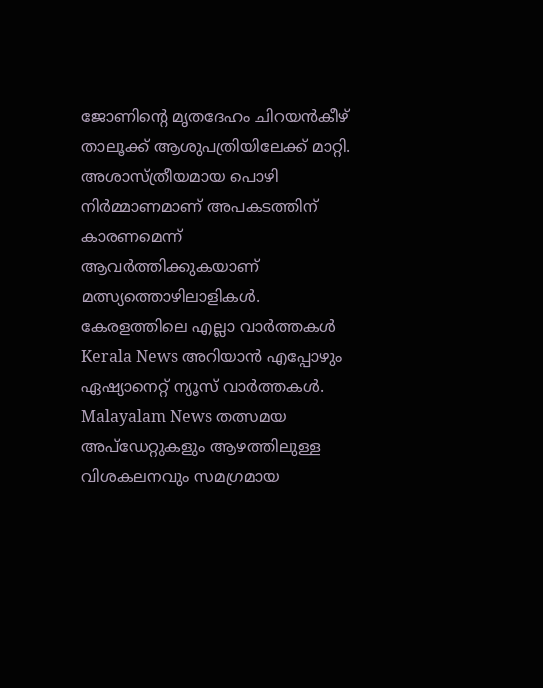ജോണിന്റെ മൃതദേഹം ചിറയൻകീഴ് താലൂക്ക് ആശുപത്രിയിലേക്ക് മാറ്റി. അശാസ്ത്രീയമായ പൊഴി നിർമ്മാണമാണ് അപകടത്തിന് കാരണമെന്ന് ആവർത്തിക്കുകയാണ് മത്സ്യത്തൊഴിലാളികൾ.
കേരളത്തിലെ എല്ലാ വാർത്തകൾ Kerala News അറിയാൻ എപ്പോഴും ഏഷ്യാനെറ്റ് ന്യൂസ് വാർത്തകൾ. Malayalam News തത്സമയ അപ്ഡേറ്റുകളും ആഴത്തിലുള്ള വിശകലനവും സമഗ്രമായ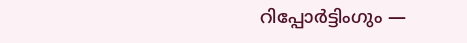റിപ്പോർട്ടിംഗും —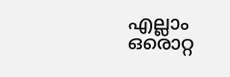എല്ലാം ഒരൊറ്റ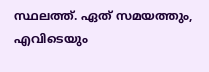സ്ഥലത്ത്. ഏത് സമയത്തും, എവിടെയും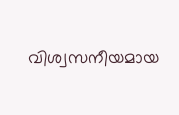വിശ്വസനീയമായ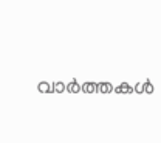വാർത്തകൾ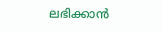ലഭിക്കാൻ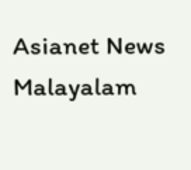Asianet News Malayalam